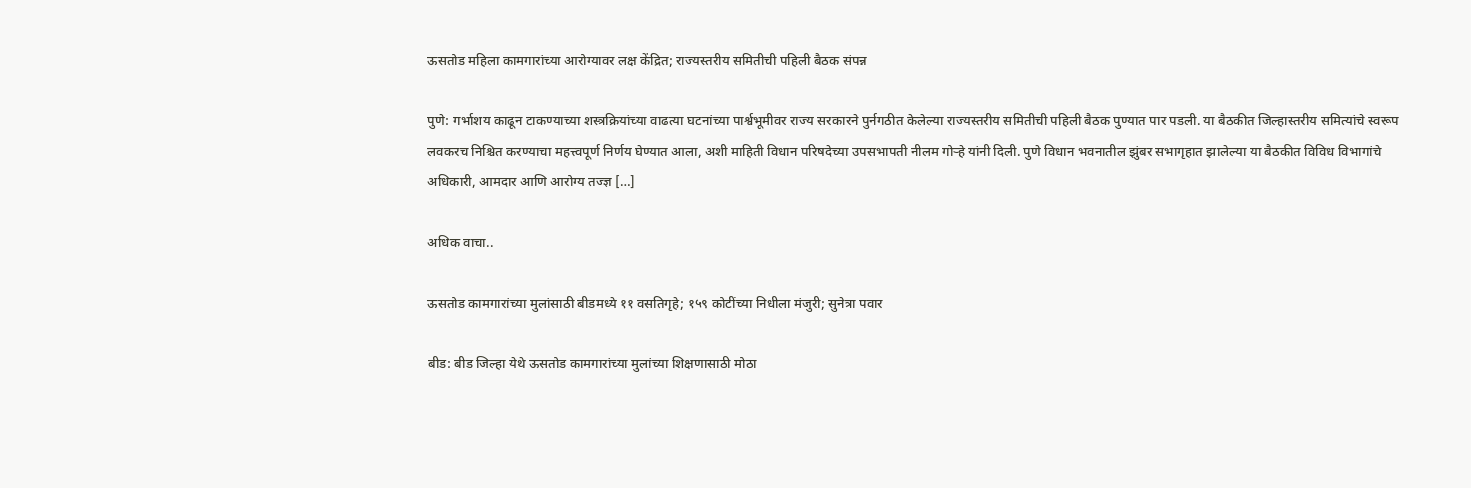ऊसतोड महिला कामगारांच्या आरोग्यावर लक्ष केंद्रित; राज्यस्तरीय समितीची पहिली बैठक संपन्न

पुणे: गर्भाशय काढून टाकण्याच्या शस्त्रक्रियांच्या वाढत्या घटनांच्या पार्श्वभूमीवर राज्य सरकारने पुर्नगठीत केलेल्या राज्यस्तरीय समितीची पहिली बैठक पुण्यात पार पडली. या बैठकीत जिल्हास्तरीय समित्यांचे स्वरूप लवकरच निश्चित करण्याचा महत्त्वपूर्ण निर्णय घेण्यात आला, अशी माहिती विधान परिषदेच्या उपसभापती नीलम गोऱ्हे यांनी दिली. पुणे विधान भवनातील झुंबर सभागृहात झालेल्या या बैठकीत विविध विभागांचे अधिकारी, आमदार आणि आरोग्य तज्ज्ञ […]

अधिक वाचा..

ऊसतोड कामगारांच्या मुलांसाठी बीडमध्ये ११ वसतिगृहे; १५९ कोटींच्या निधीला मंजुरी; सुनेत्रा पवार

बीड: बीड जिल्हा येथे ऊसतोड कामगारांच्या मुलांच्या शिक्षणासाठी मोठा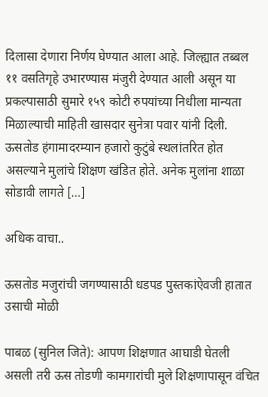दिलासा देणारा निर्णय घेण्यात आला आहे. जिल्ह्यात तब्बल ११ वसतिगृहे उभारण्यास मंजुरी देण्यात आली असून या प्रकल्पासाठी सुमारे १५९ कोटी रुपयांच्या निधीला मान्यता मिळाल्याची माहिती खासदार सुनेत्रा पवार यांनी दिली. ऊसतोड हंगामादरम्यान हजारो कुटुंबे स्थलांतरित होत असल्याने मुलांचे शिक्षण खंडित होते. अनेक मुलांना शाळा सोडावी लागते […]

अधिक वाचा..

ऊसतोड मजुरांची जगण्यासाठी धडपड पुस्तकांऐवजी हातात उसाची मोळी

पाबळ (सुनिल जिते): आपण शिक्षणात आघाडी घेतली असली तरी ऊस तोडणी कामगारांची मुले शिक्षणापासून वंचित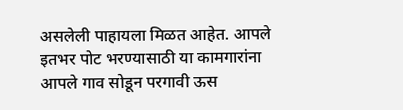असलेली पाहायला मिळत आहेत. आपले इतभर पोट भरण्यासाठी या कामगारांना आपले गाव सोडून परगावी ऊस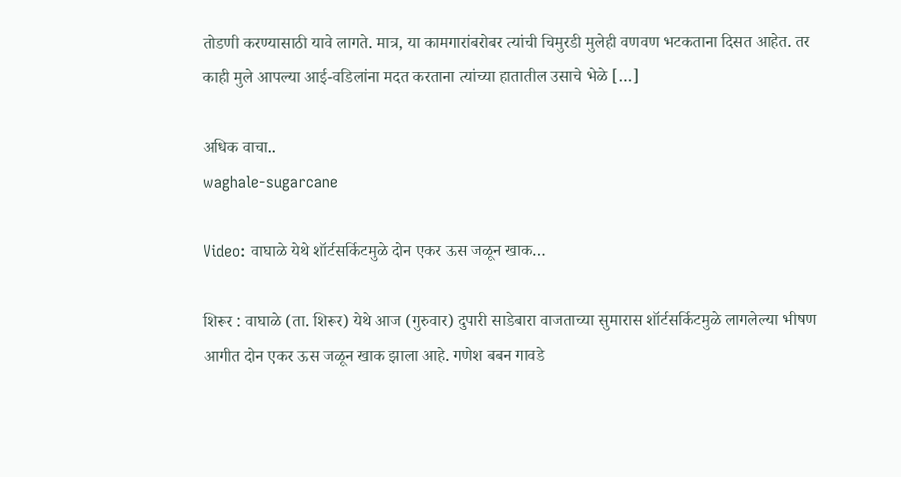तोडणी करण्यासाठी यावे लागते. मात्र, या कामगारांबरोबर त्यांची चिमुरडी मुलेही वणवण भटकताना दिसत आहेत. तर काही मुले आपल्या आई-वडिलांना मदत करताना त्यांच्या हातातील उसाचे भेळे […]

अधिक वाचा..
waghale-sugarcane

Video: वाघाळे येथे शॉर्टसर्किटमुळे दोन एकर ऊस जळून खाक…

शिरूर : वाघाळे (ता. शिरूर) येथे आज (गुरुवार) दुपारी साडेबारा वाजताच्या सुमारास शॉर्टसर्किटमुळे लागलेल्या भीषण आगीत दोन एकर ऊस जळून खाक झाला आहे. गणेश बबन गावडे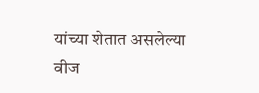यांच्या शेतात असलेल्या वीज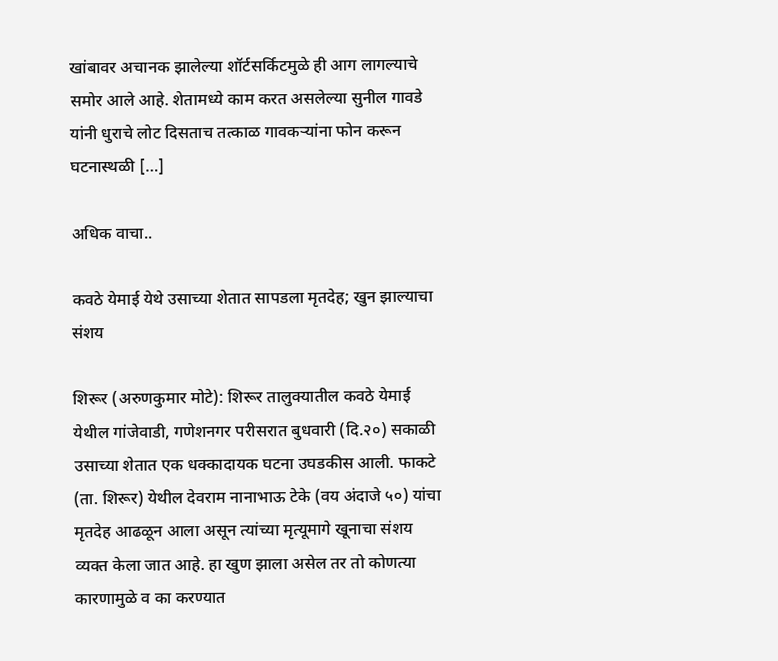खांबावर अचानक झालेल्या शॉर्टसर्किटमुळे ही आग लागल्याचे समोर आले आहे. शेतामध्ये काम करत असलेल्या सुनील गावडे यांनी धुराचे लोट दिसताच तत्काळ गावकऱ्यांना फोन करून घटनास्थळी […]

अधिक वाचा..

कवठे येमाई येथे उसाच्या शेतात सापडला मृतदेह; खुन झाल्याचा संशय

शिरूर (अरुणकुमार मोटे): शिरूर तालुक्यातील कवठे येमाई येथील गांजेवाडी, गणेशनगर परीसरात बुधवारी (दि.२०) सकाळी उसाच्या शेतात एक धक्कादायक घटना उघडकीस आली. फाकटे (ता. शिरूर) येथील देवराम नानाभाऊ टेके (वय अंदाजे ५०) यांचा मृतदेह आढळून आला असून त्यांच्या मृत्यूमागे खूनाचा संशय व्यक्त केला जात आहे. हा खुण झाला असेल तर तो कोणत्या कारणामुळे व का करण्यात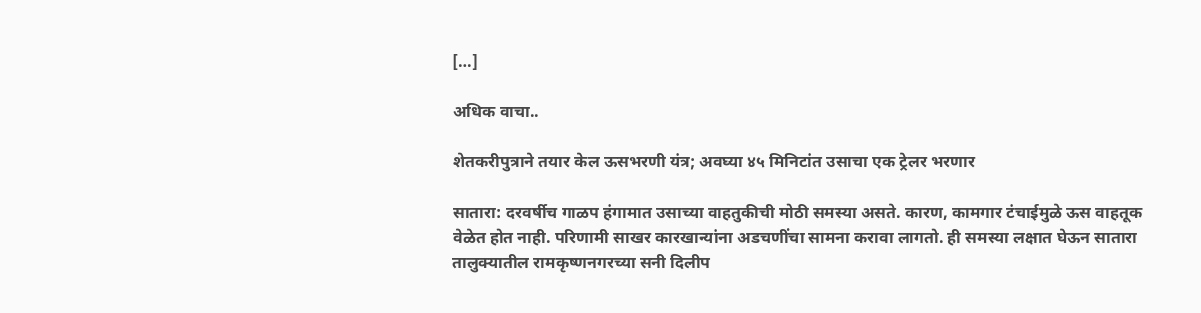[…]

अधिक वाचा..

शेतकरीपुत्राने तयार केल ऊसभरणी यंत्र; अवघ्या ४५ मिनिटांत उसाचा एक ट्रेलर भरणार

सातारा: दरवर्षीच गाळप हंगामात उसाच्या वाहतुकीची मोठी समस्या असते. कारण, कामगार टंचाईमुळे ऊस वाहतूक वेळेत होत नाही. परिणामी साखर कारखान्यांना अडचणींचा सामना करावा लागतो. ही समस्या लक्षात घेऊन सातारा तालुक्यातील रामकृष्णनगरच्या सनी दिलीप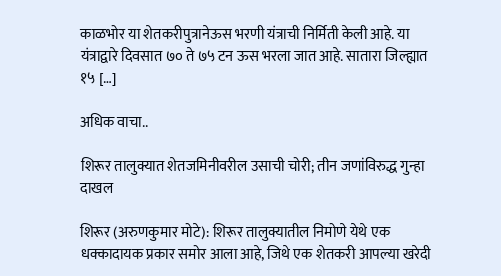काळभोर या शेतकरीपुत्रानेऊस भरणी यंत्राची निर्मिती केली आहे. या यंत्राद्वारे दिवसात ७० ते ७५ टन ऊस भरला जात आहे. सातारा जिल्ह्यात १५ […]

अधिक वाचा..

शिरूर तालुक्यात शेतजमिनीवरील उसाची चोरी; तीन जणांविरुद्ध गुन्हा दाखल

शिरूर (अरुणकुमार मोटे): शिरूर तालुक्यातील निमोणे येथे एक धक्कादायक प्रकार समोर आला आहे, जिथे एक शेतकरी आपल्या खरेदी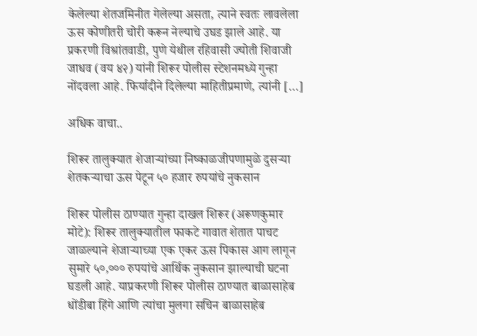केलेल्या शेतजमिनीत गेलेल्या असता, त्याने स्वतः लावलेला ऊस कोणीतरी चोरी करून नेल्याचे उघड झाले आहे. या प्रकरणी विश्रांतवाडी, पुणे येथील रहिवासी ज्योती शिवाजी जाधव (वय ४२) यांनी शिरूर पोलीस स्टेशनमध्ये गुन्हा नोंदवला आहे. फिर्यादीने दिलेल्या माहितीप्रमाणे, त्यांनी […]

अधिक वाचा..

शिरूर तालुक्यात शेजाऱ्यांच्या निष्काळजीपणामुळे दुसऱ्या शेतकऱ्याचा ऊस पेटून ५० हजार रुपयांचे नुकसान

शिरूर पोलीस ठाण्यात गुन्हा दाखल शिरूर (अरूणकुमार मोटे): शिरूर तालुक्यातील फाकटे गावात शेतात पाचट जाळल्याने शेजाऱ्याच्या एक एकर ऊस पिकास आग लागून सुमारे ५०,००० रुपयांचे आर्थिक नुकसान झाल्याची घटना घडली आहे. याप्रकरणी शिरूर पोलीस ठाण्यात बाळासाहेब धोंडीबा हिंगे आणि त्यांचा मुलगा सचिन बाळासाहेब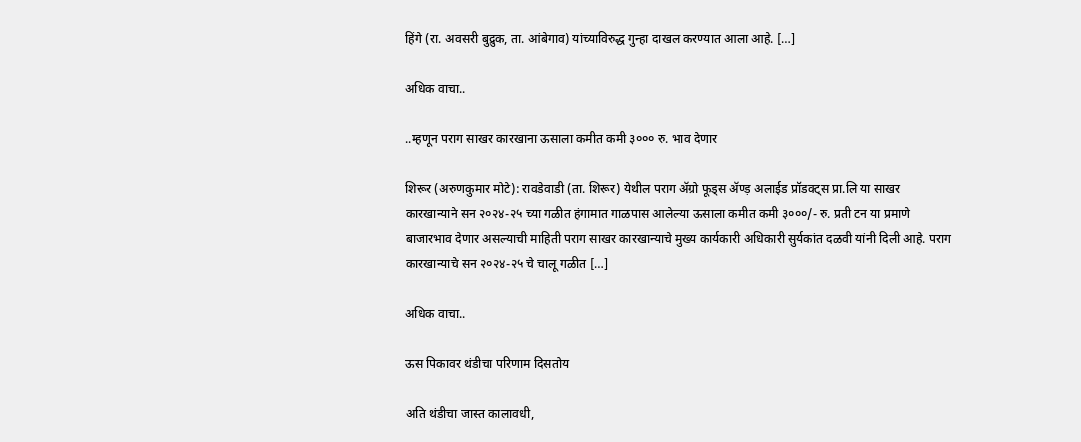हिंगे (रा. अवसरी बुद्रुक, ता. आंबेगाव) यांच्याविरुद्ध गुन्हा दाखल करण्यात आला आहे. […]

अधिक वाचा..

..म्हणून पराग साखर कारखाना ऊसाला कमीत कमी ३००० रु. भाव देणार

शिरूर (अरुणकुमार मोटे): रावडेवाडी (ता. शिरूर) येथील पराग ॲग्रो फूड्स ॲण्ड़ अलाईड प्रॉडक्ट्स प्रा.लि या साखर कारखान्याने सन २०२४-२५ च्या गळीत हंगामात गाळपास आलेल्या ऊसाला कमीत कमी ३०००/- रु. प्रती टन या प्रमाणे बाजारभाव देणार असल्याची माहिती पराग साखर कारखान्याचे मुख्य कार्यकारी अधिकारी सुर्यकांत दळवी यांनी दिली आहे. पराग कारखान्याचे सन २०२४-२५ चे चालू गळीत […]

अधिक वाचा..

ऊस पिकावर थंडीचा परिणाम दिसतोय

अति थंडीचा जास्त कालावधी,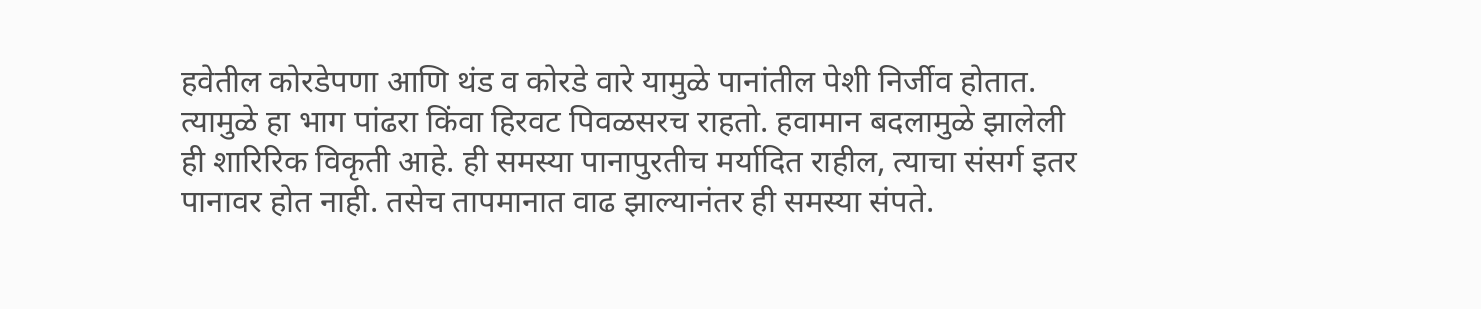हवेतील कोरडेपणा आणि थंड व कोरडे वारे यामुळे पानांतील पेशी निर्जीव होतात. त्यामुळे हा भाग पांढरा किंवा हिरवट पिवळसरच राहतो. हवामान बदलामुळे झालेली ही शारिरिक विकृती आहे. ही समस्या पानापुरतीच मर्यादित राहील, त्याचा संसर्ग इतर पानावर होत नाही. तसेच तापमानात वाढ झाल्यानंतर ही समस्या संपते.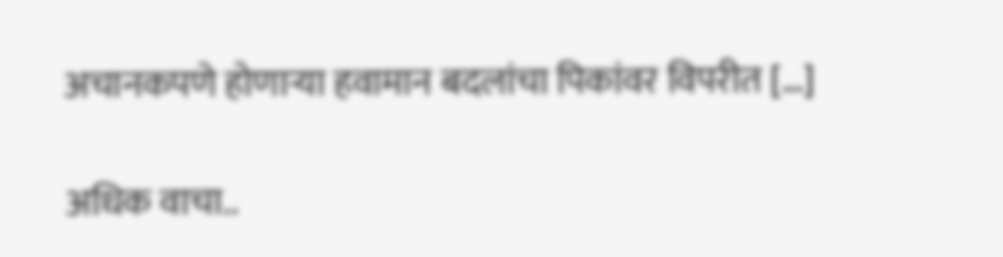अचानकपणे होणाऱ्या हवामान बदलांचा पिकांवर विपरीत […]

अधिक वाचा..